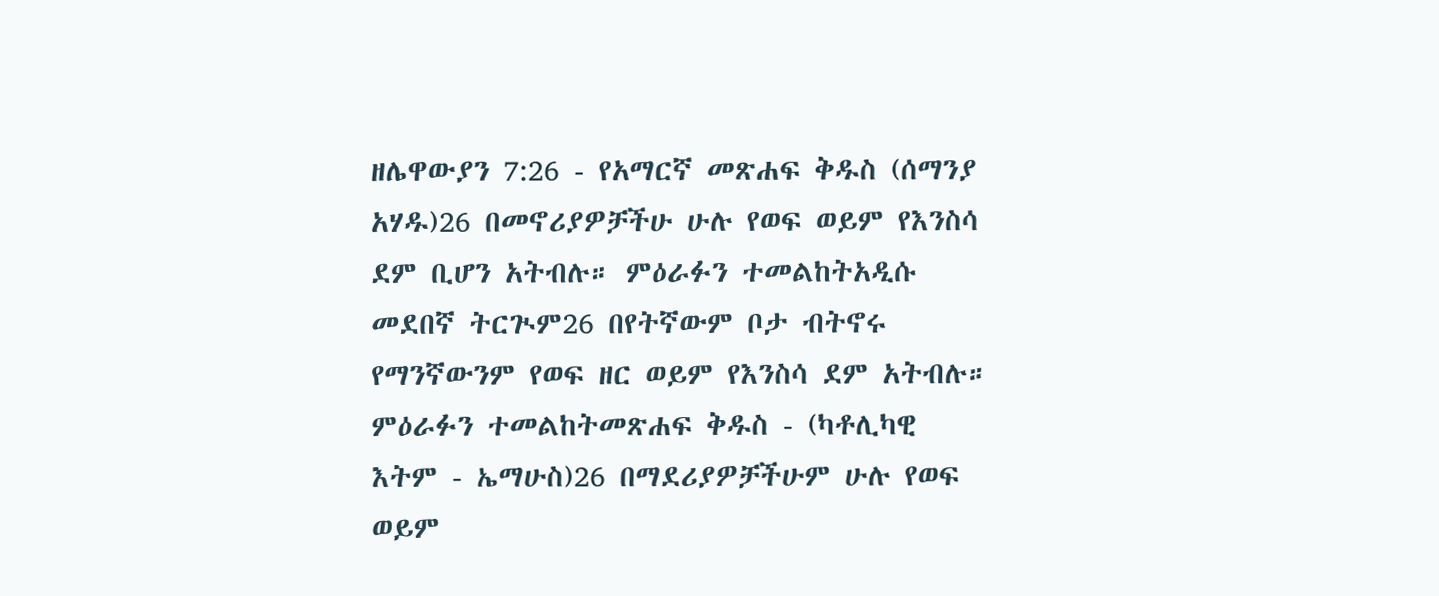ዘሌዋውያን 7:26 - የአማርኛ መጽሐፍ ቅዱስ (ሰማንያ አሃዱ)26 በመኖሪያዎቻችሁ ሁሉ የወፍ ወይም የእንስሳ ደም ቢሆን አትብሉ። ምዕራፉን ተመልከትአዲሱ መደበኛ ትርጒም26 በየትኛውም ቦታ ብትኖሩ የማንኛውንም የወፍ ዘር ወይም የእንስሳ ደም አትብሉ። ምዕራፉን ተመልከትመጽሐፍ ቅዱስ - (ካቶሊካዊ እትም - ኤማሁስ)26 በማደሪያዎቻችሁም ሁሉ የወፍ ወይም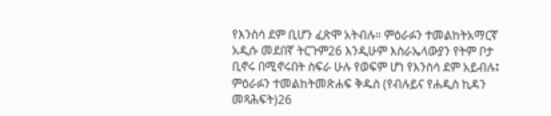የእንስሳ ደም ቢሆን ፈጽሞ አትብሉ። ምዕራፉን ተመልከትአማርኛ አዲሱ መደበኛ ትርጉም26 እንዲሁም እስራኤላውያን የትም ቦታ ቢኖሩ በሚኖሩበት ስፍራ ሁሉ የወፍም ሆነ የእንስሳ ደም አይብሉ፤ ምዕራፉን ተመልከትመጽሐፍ ቅዱስ (የብሉይና የሐዲስ ኪዳን መጻሕፍት)26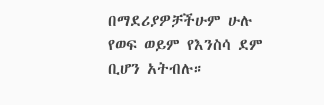በማደሪያዎቻችሁም ሁሉ የወፍ ወይም የእንስሳ ደም ቢሆን አትብሉ።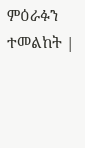ምዕራፉን ተመልከት |